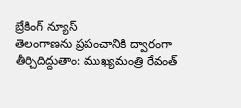బ్రేకింగ్ న్యూస్
తెలంగాణను ప్రపంచానికి ద్వారంగా తీర్చిదిద్దుతాం: ముఖ్యమంత్రి రేవంత్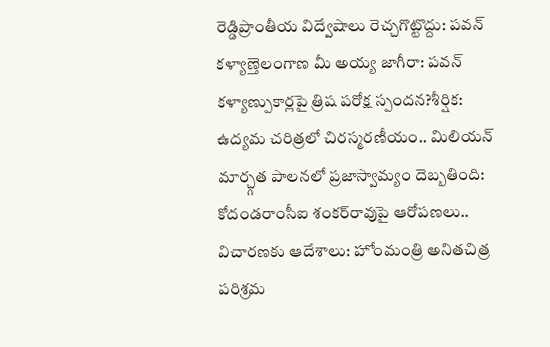రెడ్డిప్రాంతీయ విద్వేషాలు రెచ్చగొట్టొద్దు: పవన్ కళ్యాణ్తెలంగాణ మీ అయ్య జాగీరా: పవన్ కళ్యాణ్పుకార్లపై త్రిష పరోక్ష స్పందన?శీర్షిక: ఉద్యమ చరిత్రలో చిరస్మరణీయం.. మిలియన్ మార్చ్గత పాలనలో ప్రజాస్వామ్యం దెబ్బతింది: కోదండరాంసీఐ శంకర్‌రావుపై ఆరోపణలు.. విచారణకు ఆదేశాలు: హోంమంత్రి అనితచిత్ర పరిశ్రమ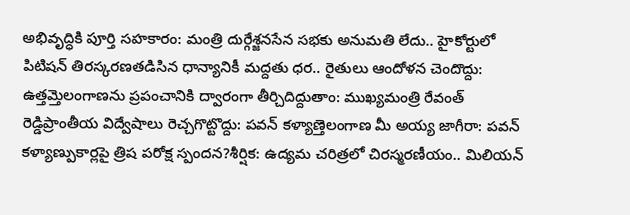అభివృద్ధికి పూర్తి సహకారం: మంత్రి దుర్గేశ్జనసేన సభకు అనుమతి లేదు.. హైకోర్టులో పిటిషన్ తిరస్కరణతడిసిన ధాన్యానికీ మద్దతు ధర.. రైతులు ఆందోళన చెందొద్దు: ఉత్తమ్తెలంగాణను ప్రపంచానికి ద్వారంగా తీర్చిదిద్దుతాం: ముఖ్యమంత్రి రేవంత్ రెడ్డిప్రాంతీయ విద్వేషాలు రెచ్చగొట్టొద్దు: పవన్ కళ్యాణ్తెలంగాణ మీ అయ్య జాగీరా: పవన్ కళ్యాణ్పుకార్లపై త్రిష పరోక్ష స్పందన?శీర్షిక: ఉద్యమ చరిత్రలో చిరస్మరణీయం.. మిలియన్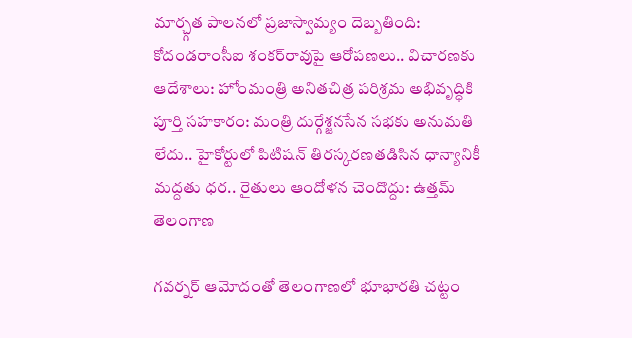మార్చ్గత పాలనలో ప్రజాస్వామ్యం దెబ్బతింది: కోదండరాంసీఐ శంకర్‌రావుపై ఆరోపణలు.. విచారణకు ఆదేశాలు: హోంమంత్రి అనితచిత్ర పరిశ్రమ అభివృద్ధికి పూర్తి సహకారం: మంత్రి దుర్గేశ్జనసేన సభకు అనుమతి లేదు.. హైకోర్టులో పిటిషన్ తిరస్కరణతడిసిన ధాన్యానికీ మద్దతు ధర.. రైతులు ఆందోళన చెందొద్దు: ఉత్తమ్
తెలంగాణ

గవర్నర్ ఆమోదంతో తెలంగాణలో భూభారతి చట్టం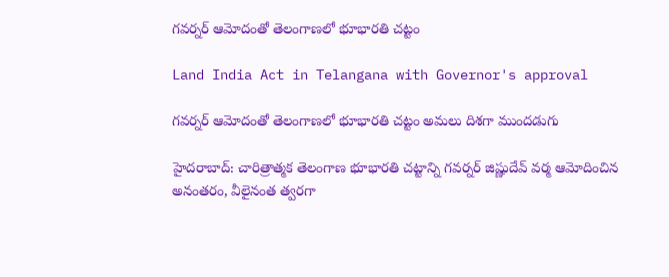గవర్నర్ ఆమోదంతో తెలంగాణలో భూభారతి చట్టం

Land India Act in Telangana with Governor's approval

గవర్నర్ ఆమోదంతో తెలంగాణలో భూభారతి చట్టం అమలు దిశగా ముందడుగు

హైదరాబాద్: చారిత్రాత్మక తెలంగాణ భూభారతి చట్టాన్ని గవర్నర్ జిష్ణుదేవ్ వర్మ ఆమోదించిన అనంతరం, వీలైనంత త్వరగా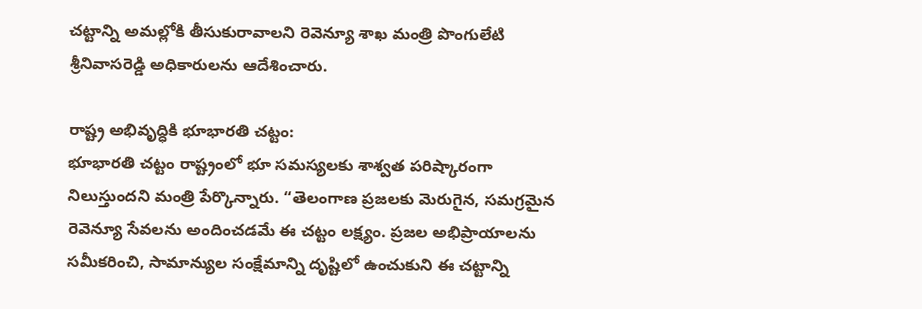చట్టాన్ని అమల్లోకి తీసుకురావాలని రెవెన్యూ శాఖ మంత్రి పొంగులేటి శ్రీనివాసరెడ్డి అధికారులను ఆదేశించారు.

రాష్ట్ర అభివృద్ధికి భూభారతి చట్టం:
భూభారతి చట్టం రాష్ట్రంలో భూ సమస్యలకు శాశ్వత పరిష్కారంగా నిలుస్తుందని మంత్రి పేర్కొన్నారు. “తెలంగాణ ప్రజలకు మెరుగైన, సమగ్రమైన రెవెన్యూ సేవలను అందించడమే ఈ చట్టం లక్ష్యం. ప్రజల అభిప్రాయాలను సమీకరించి, సామాన్యుల సంక్షేమాన్ని దృష్టిలో ఉంచుకుని ఈ చట్టాన్ని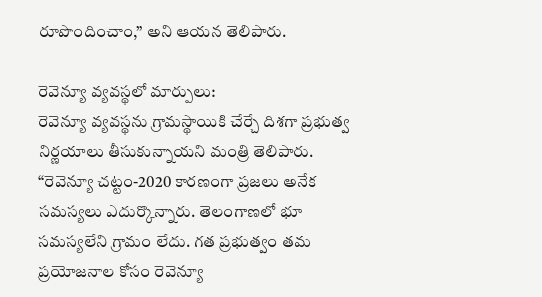రూపొందించాం,” అని ఆయన తెలిపారు.

రెవెన్యూ వ్యవస్థలో మార్పులు:
రెవెన్యూ వ్యవస్థను గ్రామస్థాయికి చేర్చే దిశగా ప్రభుత్వ నిర్ణయాలు తీసుకున్నాయని మంత్రి తెలిపారు. “రెవెన్యూ చట్టం-2020 కారణంగా ప్రజలు అనేక సమస్యలు ఎదుర్కొన్నారు. తెలంగాణలో భూ సమస్యలేని గ్రామం లేదు. గత ప్రభుత్వం తమ ప్రయోజనాల కోసం రెవెన్యూ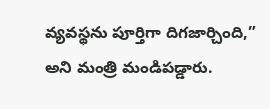వ్యవస్థను పూర్తిగా దిగజార్చింది,” అని మంత్రి మండిపడ్డారు.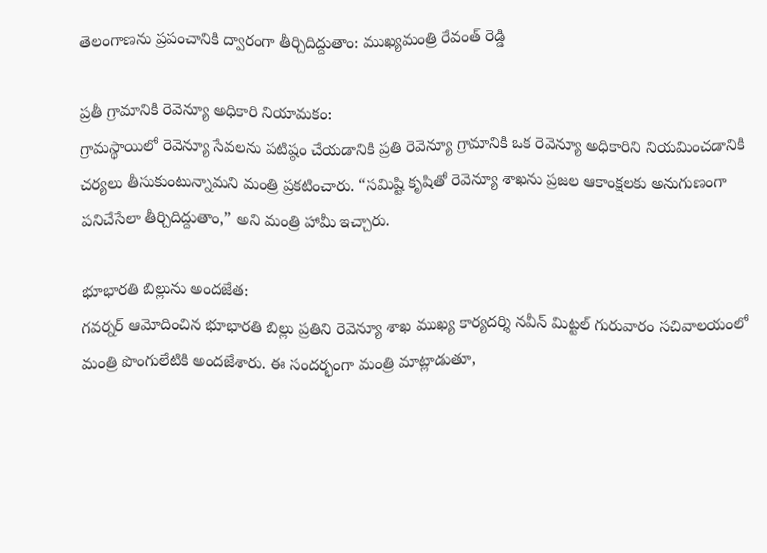తెలంగాణను ప్రపంచానికి ద్వారంగా తీర్చిదిద్దుతాం: ముఖ్యమంత్రి రేవంత్ రెడ్డి

ప్రతీ గ్రామానికి రెవెన్యూ అధికారి నియామకం:
గ్రామస్థాయిలో రెవెన్యూ సేవలను పటిష్ఠం చేయడానికి ప్రతి రెవెన్యూ గ్రామానికి ఒక రెవెన్యూ అధికారిని నియమించడానికి చర్యలు తీసుకుంటున్నామని మంత్రి ప్రకటించారు. “సమిష్టి కృషితో రెవెన్యూ శాఖను ప్రజల ఆకాంక్షలకు అనుగుణంగా పనిచేసేలా తీర్చిదిద్దుతాం,” అని మంత్రి హామీ ఇచ్చారు.

భూభారతి బిల్లును అందజేత:
గవర్నర్ ఆమోదించిన భూభారతి బిల్లు ప్రతిని రెవెన్యూ శాఖ ముఖ్య కార్యదర్శి నవీన్ మిట్టల్ గురువారం సచివాలయంలో మంత్రి పొంగులేటికి అందజేశారు. ఈ సందర్భంగా మంత్రి మాట్లాడుతూ,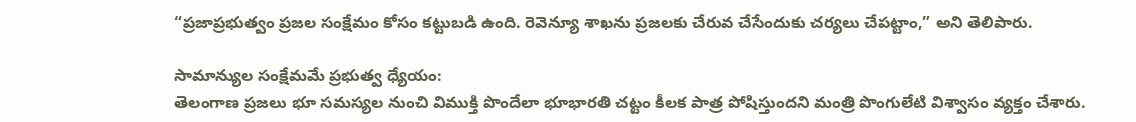“ప్రజాప్రభుత్వం ప్రజల సంక్షేమం కోసం కట్టుబడి ఉంది. రెవెన్యూ శాఖను ప్రజలకు చేరువ చేసేందుకు చర్యలు చేపట్టాం,” అని తెలిపారు.

సామాన్యుల సంక్షేమమే ప్రభుత్వ ధ్యేయం:
తెలంగాణ ప్రజలు భూ సమస్యల నుంచి విముక్తి పొందేలా భూభారతి చట్టం కీలక పాత్ర పోషిస్తుందని మంత్రి పొంగులేటి విశ్వాసం వ్యక్తం చేశారు.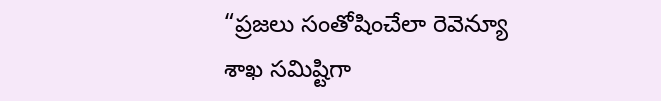“ప్రజలు సంతోషించేలా రెవెన్యూ శాఖ సమిష్టిగా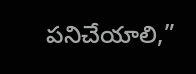పనిచేయాలి,”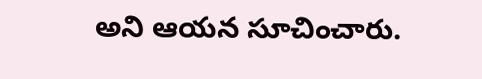అని ఆయన సూచించారు.